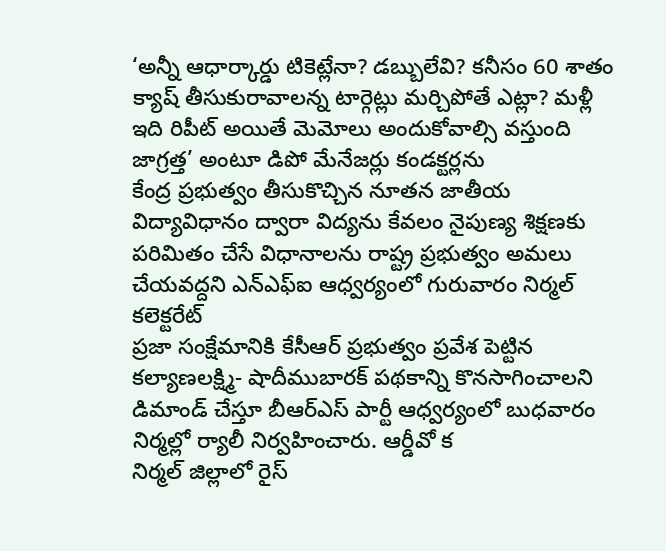‘అన్నీ ఆధార్కార్డు టికెట్లేనా? డబ్బులేవి? కనీసం 60 శాతం క్యాష్ తీసుకురావాలన్న టార్గెట్లు మర్చిపోతే ఎట్లా? మళ్లీ ఇది రిపీట్ అయితే మెమోలు అందుకోవాల్సి వస్తుంది జాగ్రత్త’ అంటూ డిపో మేనేజర్లు కండక్టర్లను
కేంద్ర ప్రభుత్వం తీసుకొచ్చిన నూతన జాతీయ విద్యావిధానం ద్వారా విద్యను కేవలం నైపుణ్య శిక్షణకు పరిమితం చేసే విధానాలను రాష్ట్ర ప్రభుత్వం అమలు చేయవద్దని ఎన్ఎఫ్ఐ ఆధ్వర్యంలో గురువారం నిర్మల్ కలెక్టరేట్
ప్రజా సంక్షేమానికి కేసీఆర్ ప్రభుత్వం ప్రవేశ పెట్టిన కల్యాణలక్ష్మి- షాదీముబారక్ పథకాన్ని కొనసాగించాలని డిమాండ్ చేస్తూ బీఆర్ఎస్ పార్టీ ఆధ్వర్యంలో బుధవారం నిర్మల్లో ర్యాలీ నిర్వహించారు. ఆర్డీవో క
నిర్మల్ జిల్లాలో రైస్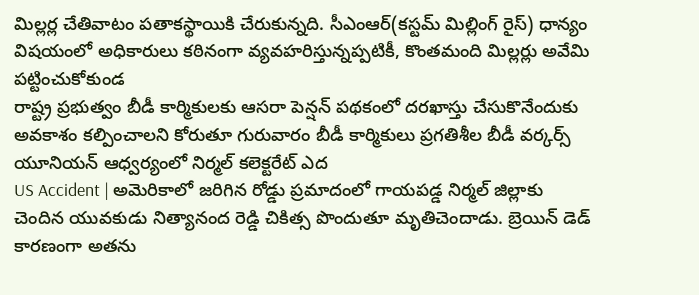మిల్లర్ల చేతివాటం పతాకస్థాయికి చేరుకున్నది. సీఎంఆర్(కస్టమ్ మిల్లింగ్ రైస్) ధాన్యం విషయంలో అధికారులు కఠినంగా వ్యవహరిస్తున్నప్పటికీ, కొంతమంది మిల్లర్లు అవేమి పట్టించుకోకుండ
రాష్ట్ర ప్రభుత్వం బీడీ కార్మికులకు ఆసరా పెన్షన్ పథకంలో దరఖాస్తు చేసుకొనేందుకు అవకాశం కల్పించాలని కోరుతూ గురువారం బీడీ కార్మికులు ప్రగతిశీల బీడీ వర్కర్స్ యూనియన్ ఆధ్వర్యంలో నిర్మల్ కలెక్టరేట్ ఎద
US Accident | అమెరికాలో జరిగిన రోడ్డు ప్రమాదంలో గాయపడ్డ నిర్మల్ జిల్లాకు చెందిన యువకుడు నిత్యానంద రెడ్డి చికిత్స పొందుతూ మృతిచెందాడు. బ్రెయిన్ డెడ్ కారణంగా అతను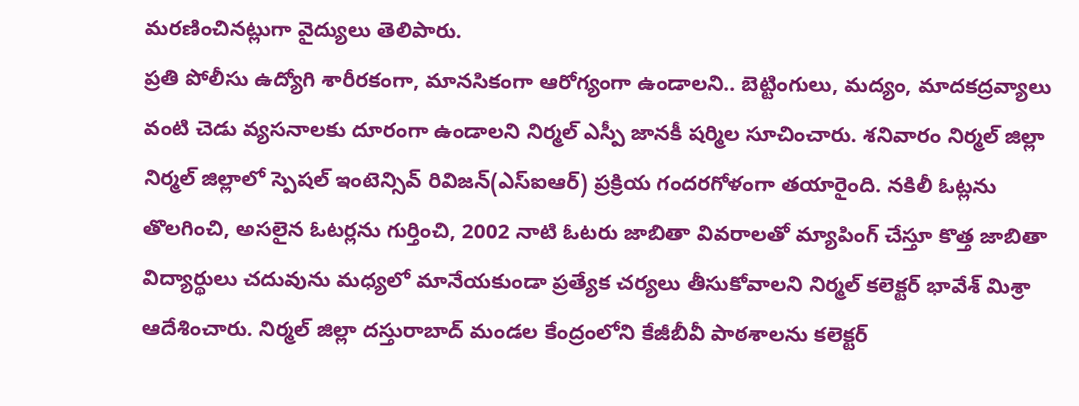మరణించినట్లుగా వైద్యులు తెలిపారు.
ప్రతి పోలీసు ఉద్యోగి శారీరకంగా, మానసికంగా ఆరోగ్యంగా ఉండాలని.. బెట్టింగులు, మద్యం, మాదకద్రవ్యాలు వంటి చెడు వ్యసనాలకు దూరంగా ఉండాలని నిర్మల్ ఎస్పీ జానకీ షర్మిల సూచించారు. శనివారం నిర్మల్ జిల్లా
నిర్మల్ జిల్లాలో స్పెషల్ ఇంటెన్సివ్ రివిజన్(ఎస్ఐఆర్) ప్రక్రియ గందరగోళంగా తయారైంది. నకిలీ ఓట్లను తొలగించి, అసలైన ఓటర్లను గుర్తించి, 2002 నాటి ఓటరు జాబితా వివరాలతో మ్యాపింగ్ చేస్తూ కొత్త జాబితా
విద్యార్థులు చదువును మధ్యలో మానేయకుండా ప్రత్యేక చర్యలు తీసుకోవాలని నిర్మల్ కలెక్టర్ భావేశ్ మిశ్రా ఆదేశించారు. నిర్మల్ జిల్లా దస్తురాబాద్ మండల కేంద్రంలోని కేజీబీవీ పాఠశాలను కలెక్టర్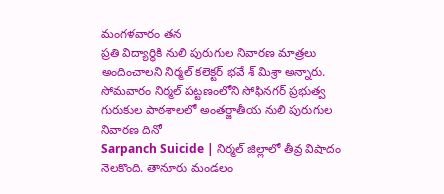మంగళవారం తన
ప్రతి విద్యార్థికి నులి పురుగుల నివారణ మాత్రలు అందించాలని నిర్మల్ కలెక్టర్ భవే శ్ మిశ్రా అన్నారు. సోమవారం నిర్మల్ పట్టణంలోని సోఫినగర్ ప్రభుత్వ గురుకుల పాఠశాలలో అంతర్జాతీయ నులి పురుగుల నివారణ దినో
Sarpanch Suicide | నిర్మల్ జిల్లాలో తీవ్ర విషాదం నెలకొంది. తానూరు మండలం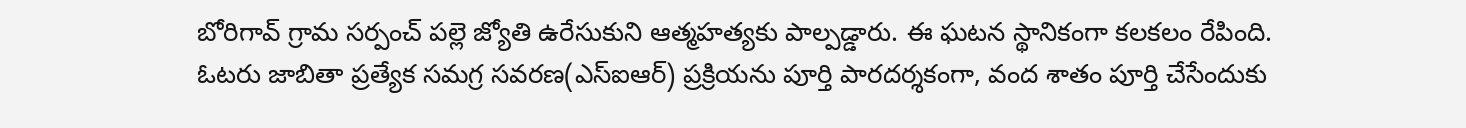బోరిగావ్ గ్రామ సర్పంచ్ పల్లె జ్యోతి ఉరేసుకుని ఆత్మహత్యకు పాల్పడ్డారు. ఈ ఘటన స్థానికంగా కలకలం రేపింది.
ఓటరు జాబితా ప్రత్యేక సమగ్ర సవరణ(ఎస్ఐఆర్) ప్రక్రియను పూర్తి పారదర్శకంగా, వంద శాతం పూర్తి చేసేందుకు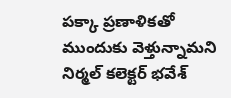పక్కా ప్రణాళికతో ముందుకు వెళ్తున్నామని నిర్మల్ కలెక్టర్ భవేశ్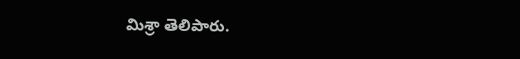మిశ్రా తెలిపారు.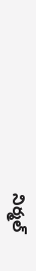నిర్మల్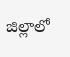జిల్లాలో